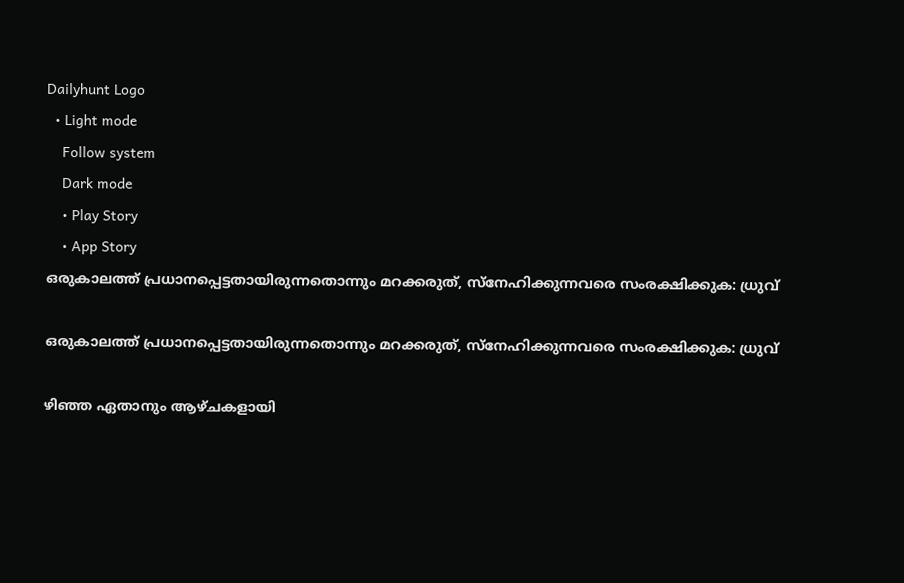Dailyhunt Logo
  • Light mode
    Follow system
    Dark mode
    • Play Story
    • App Story
ഒരുകാലത്ത് പ്രധാനപ്പെട്ടതായിരുന്നതൊന്നും മറക്കരുത്, സ്നേഹിക്കുന്നവരെ സംരക്ഷിക്കുക: ധ്രുവ്

ഒരുകാലത്ത് പ്രധാനപ്പെട്ടതായിരുന്നതൊന്നും മറക്കരുത്, സ്നേഹിക്കുന്നവരെ സംരക്ഷിക്കുക: ധ്രുവ്

ഴിഞ്ഞ ഏതാനും ആഴ്ചകളായി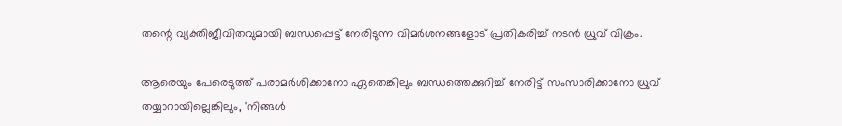തന്റെ വ്യക്തിജീവിതവുമായി ബന്ധപ്പെട്ട് നേരിടുന്ന വിമർശനങ്ങളോട് പ്രതികരിച്ച്‌ നടൻ ധ്രുവ് വിക്രം.

ആരെയും പേരെടുത്ത് പരാമർശിക്കാനോ ഏതെങ്കിലും ബന്ധത്തെക്കുറിച്ച്‌ നേരിട്ട് സംസാരിക്കാനോ ധ്രുവ് തയ്യാറായില്ലെങ്കിലും, 'നിങ്ങള്‍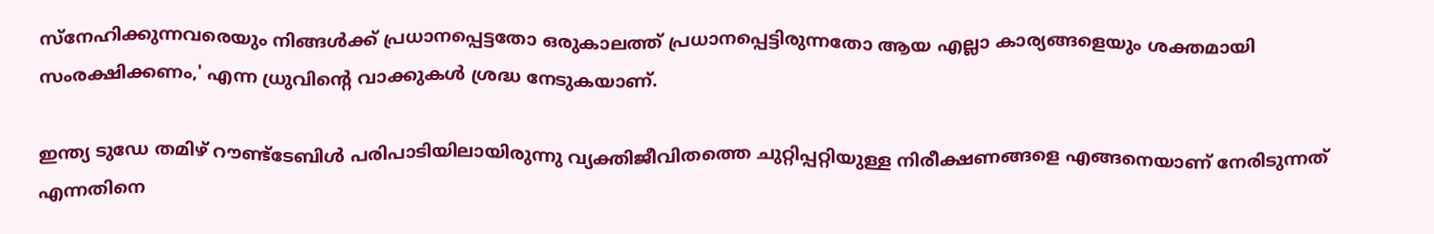സ്നേഹിക്കുന്നവരെയും നിങ്ങള്‍ക്ക് പ്രധാനപ്പെട്ടതോ ഒരുകാലത്ത് പ്രധാനപ്പെട്ടിരുന്നതോ ആയ എല്ലാ കാര്യങ്ങളെയും ശക്തമായി സംരക്ഷിക്കണം,' എന്ന ധ്രുവിന്റെ വാക്കുകള്‍ ശ്രദ്ധ നേടുകയാണ്.

ഇന്ത്യ ടുഡേ തമിഴ് റൗണ്ട്‌ടേബിള്‍ പരിപാടിയിലായിരുന്നു വ്യക്തിജീവിതത്തെ ചുറ്റിപ്പറ്റിയുള്ള നിരീക്ഷണങ്ങളെ എങ്ങനെയാണ് നേരിടുന്നത് എന്നതിനെ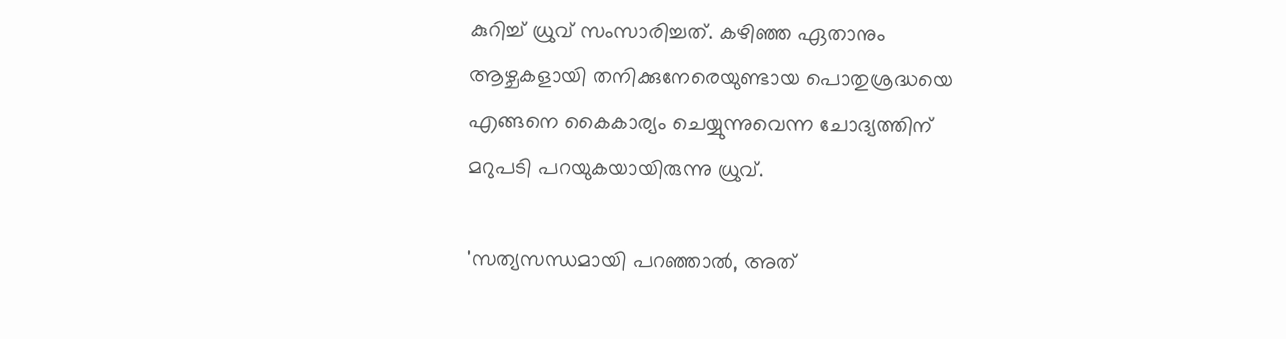കുറിച്ച്‌ ധ്രുവ് സംസാരിച്ചത്. കഴിഞ്ഞ ഏതാനും ആഴ്ചകളായി തനിക്കുനേരെയുണ്ടായ പൊതുശ്രദ്ധയെ എങ്ങനെ കൈകാര്യം ചെയ്യുന്നുവെന്ന ചോദ്യത്തിന് മറുപടി പറയുകയായിരുന്നു ധ്രുവ്.

'സത്യസന്ധമായി പറഞ്ഞാല്‍, അത്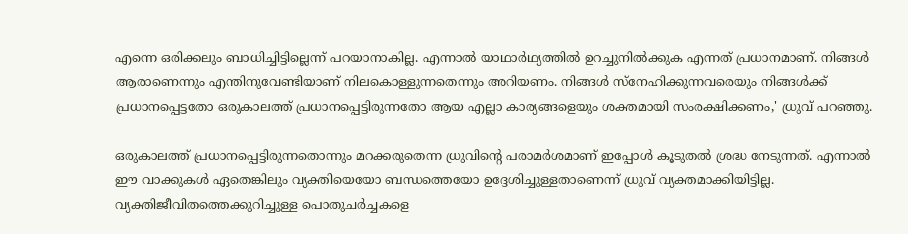എന്നെ ഒരിക്കലും ബാധിച്ചിട്ടില്ലെന്ന് പറയാനാകില്ല. എന്നാല്‍ യാഥാർഥ്യത്തില്‍ ഉറച്ചുനില്‍ക്കുക എന്നത് പ്രധാനമാണ്. നിങ്ങള്‍ ആരാണെന്നും എന്തിനുവേണ്ടിയാണ് നിലകൊള്ളുന്നതെന്നും അറിയണം. നിങ്ങള്‍ സ്നേഹിക്കുന്നവരെയും നിങ്ങള്‍ക്ക് പ്രധാനപ്പെട്ടതോ ഒരുകാലത്ത് പ്രധാനപ്പെട്ടിരുന്നതോ ആയ എല്ലാ കാര്യങ്ങളെയും ശക്തമായി സംരക്ഷിക്കണം,' ധ്രുവ് പറഞ്ഞു.

ഒരുകാലത്ത് പ്രധാനപ്പെട്ടിരുന്നതൊന്നും മറക്കരുതെന്ന ധ്രുവിന്റെ പരാമർശമാണ് ഇപ്പോള്‍ കൂടുതല്‍ ശ്രദ്ധ നേടുന്നത്. എന്നാല്‍ ഈ വാക്കുകള്‍ ഏതെങ്കിലും വ്യക്തിയെയോ ബന്ധത്തെയോ ഉദ്ദേശിച്ചുള്ളതാണെന്ന് ധ്രുവ് വ്യക്തമാക്കിയിട്ടില്ല. വ്യക്തിജീവിതത്തെക്കുറിച്ചുള്ള പൊതുചർച്ചകളെ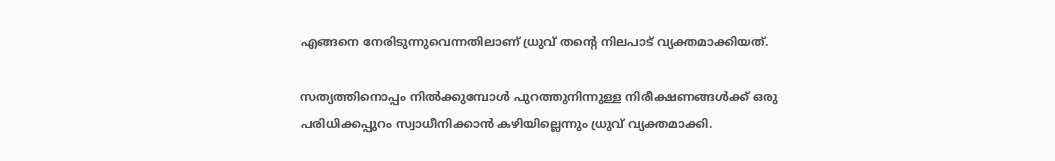എങ്ങനെ നേരിടുന്നുവെന്നതിലാണ് ധ്രുവ് തന്റെ നിലപാട് വ്യക്തമാക്കിയത്.

സത്യത്തിനൊപ്പം നില്‍ക്കുമ്പോള്‍ പുറത്തുനിന്നുള്ള നിരീക്ഷണങ്ങള്‍ക്ക് ഒരു പരിധിക്കപ്പുറം സ്വാധീനിക്കാൻ കഴിയില്ലെന്നും ധ്രുവ് വ്യക്തമാക്കി.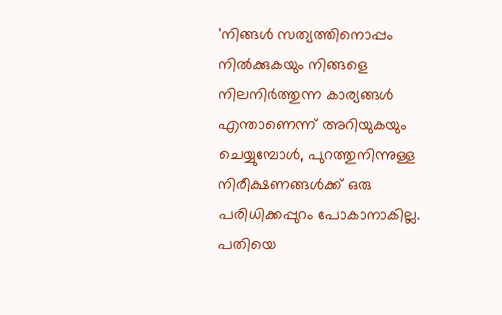'നിങ്ങള്‍ സത്യത്തിനൊപ്പം നില്‍ക്കുകയും നിങ്ങളെ നിലനിർത്തുന്ന കാര്യങ്ങള്‍ എന്താണെന്ന് അറിയുകയും ചെയ്യുമ്പോള്‍, പുറത്തുനിന്നുള്ള നിരീക്ഷണങ്ങള്‍ക്ക് ഒരു പരിധിക്കപ്പുറം പോകാനാകില്ല. പതിയെ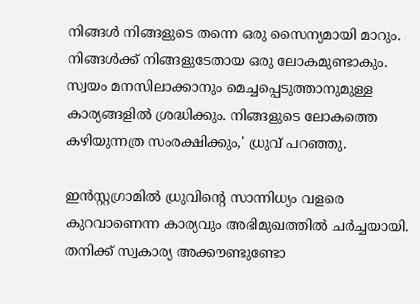നിങ്ങള്‍ നിങ്ങളുടെ തന്നെ ഒരു സൈന്യമായി മാറും. നിങ്ങള്‍ക്ക് നിങ്ങളുടേതായ ഒരു ലോകമുണ്ടാകും. സ്വയം മനസിലാക്കാനും മെച്ചപ്പെടുത്താനുമുള്ള കാര്യങ്ങളില്‍ ശ്രദ്ധിക്കും. നിങ്ങളുടെ ലോകത്തെ കഴിയുന്നത്ര സംരക്ഷിക്കും,' ധ്രുവ് പറഞ്ഞു.

ഇൻസ്റ്റഗ്രാമില്‍ ധ്രുവിന്റെ സാന്നിധ്യം വളരെ കുറവാണെന്ന കാര്യവും അഭിമുഖത്തില്‍ ചർച്ചയായി. തനിക്ക് സ്വകാര്യ അക്കൗണ്ടുണ്ടോ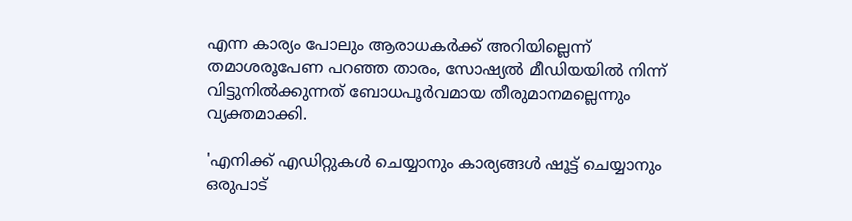എന്ന കാര്യം പോലും ആരാധകർക്ക് അറിയില്ലെന്ന് തമാശരൂപേണ പറഞ്ഞ താരം, സോഷ്യല്‍ മീഡിയയില്‍ നിന്ന് വിട്ടുനില്‍ക്കുന്നത് ബോധപൂർവമായ തീരുമാനമല്ലെന്നും വ്യക്തമാക്കി.

'എനിക്ക് എഡിറ്റുകള്‍ ചെയ്യാനും കാര്യങ്ങള്‍ ഷൂട്ട് ചെയ്യാനും ഒരുപാട്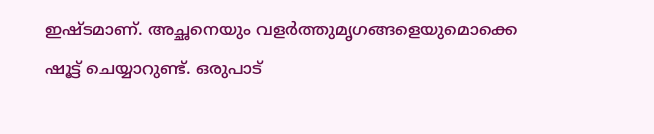ഇഷ്ടമാണ്. അച്ഛനെയും വളർത്തുമൃഗങ്ങളെയുമൊക്കെ ഷൂട്ട് ചെയ്യാറുണ്ട്. ഒരുപാട്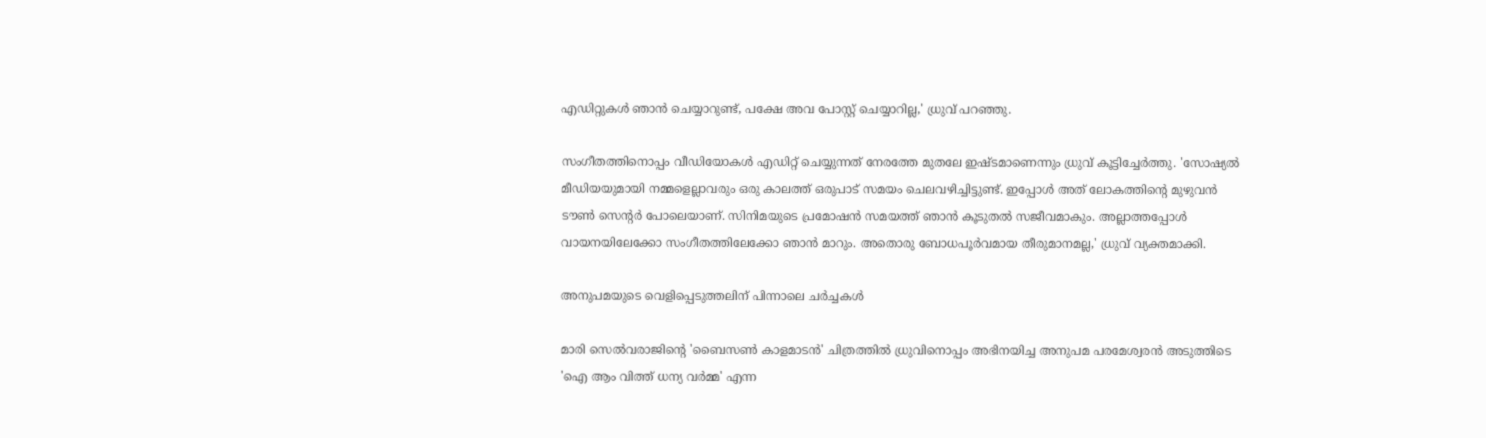എഡിറ്റുകള്‍ ഞാൻ ചെയ്യാറുണ്ട്, പക്ഷേ അവ പോസ്റ്റ് ചെയ്യാറില്ല,' ധ്രുവ് പറഞ്ഞു.

സംഗീതത്തിനൊപ്പം വീഡിയോകള്‍ എഡിറ്റ് ചെയ്യുന്നത് നേരത്തേ മുതലേ ഇഷ്ടമാണെന്നും ധ്രുവ് കൂട്ടിച്ചേർത്തു. 'സോഷ്യല്‍ മീഡിയയുമായി നമ്മളെല്ലാവരും ഒരു കാലത്ത് ഒരുപാട് സമയം ചെലവഴിച്ചിട്ടുണ്ട്. ഇപ്പോള്‍ അത് ലോകത്തിന്റെ മുഴുവൻ ടൗണ്‍ സെന്റർ പോലെയാണ്. സിനിമയുടെ പ്രമോഷൻ സമയത്ത് ഞാൻ കൂടുതല്‍ സജീവമാകും. അല്ലാത്തപ്പോള്‍ വായനയിലേക്കോ സംഗീതത്തിലേക്കോ ഞാൻ മാറും. അതൊരു ബോധപൂർവമായ തീരുമാനമല്ല,' ധ്രുവ് വ്യക്തമാക്കി.

അനുപമയുടെ വെളിപ്പെടുത്തലിന് പിന്നാലെ ചർച്ചകള്‍

മാരി സെല്‍വരാജിന്റെ 'ബൈസണ്‍ കാളമാടൻ' ചിത്രത്തില്‍ ധ്രുവിനൊപ്പം അഭിനയിച്ച അനുപമ പരമേശ്വരൻ അടുത്തിടെ 'ഐ ആം വിത്ത് ധന്യ വർമ്മ' എന്ന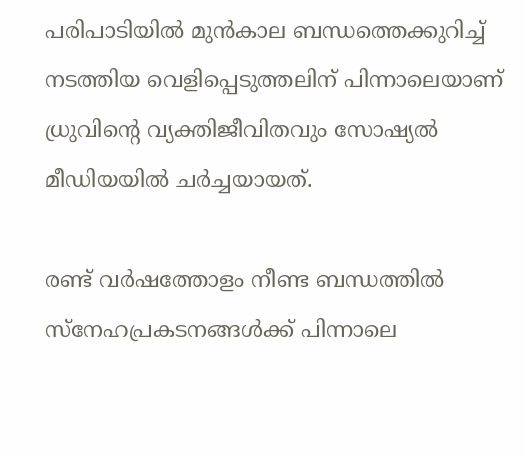പരിപാടിയില്‍ മുൻകാല ബന്ധത്തെക്കുറിച്ച്‌ നടത്തിയ വെളിപ്പെടുത്തലിന് പിന്നാലെയാണ് ധ്രുവിന്റെ വ്യക്തിജീവിതവും സോഷ്യല്‍ മീഡിയയില്‍ ചർച്ചയായത്.

രണ്ട് വർഷത്തോളം നീണ്ട ബന്ധത്തില്‍ സ്നേഹപ്രകടനങ്ങള്‍ക്ക് പിന്നാലെ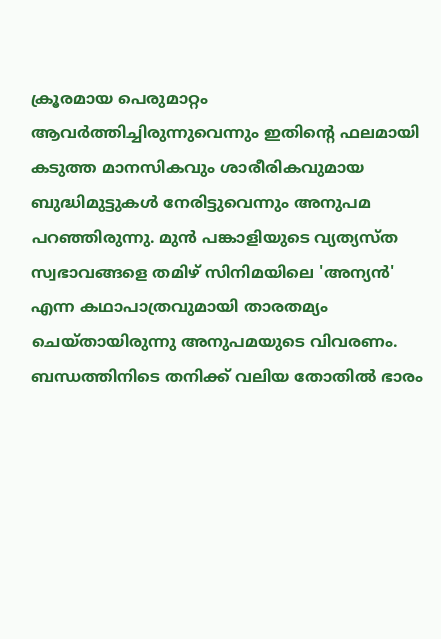ക്രൂരമായ പെരുമാറ്റം ആവർത്തിച്ചിരുന്നുവെന്നും ഇതിന്റെ ഫലമായി കടുത്ത മാനസികവും ശാരീരികവുമായ ബുദ്ധിമുട്ടുകള്‍ നേരിട്ടുവെന്നും അനുപമ പറഞ്ഞിരുന്നു. മുൻ പങ്കാളിയുടെ വ്യത്യസ്ത സ്വഭാവങ്ങളെ തമിഴ് സിനിമയിലെ 'അന്യൻ' എന്ന കഥാപാത്രവുമായി താരതമ്യം ചെയ്തായിരുന്നു അനുപമയുടെ വിവരണം. ബന്ധത്തിനിടെ തനിക്ക് വലിയ തോതില്‍ ഭാരം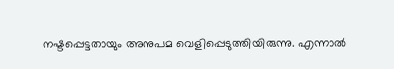നഷ്ടപ്പെട്ടതായും അനുപമ വെളിപ്പെടുത്തിയിരുന്നു. എന്നാല്‍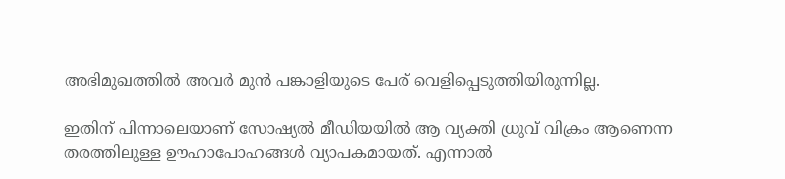അഭിമുഖത്തില്‍ അവർ മുൻ പങ്കാളിയുടെ പേര് വെളിപ്പെടുത്തിയിരുന്നില്ല.

ഇതിന് പിന്നാലെയാണ് സോഷ്യല്‍ മീഡിയയില്‍ ആ വ്യക്തി ധ്രുവ് വിക്രം ആണെന്ന തരത്തിലുള്ള ഊഹാപോഹങ്ങള്‍ വ്യാപകമായത്. എന്നാല്‍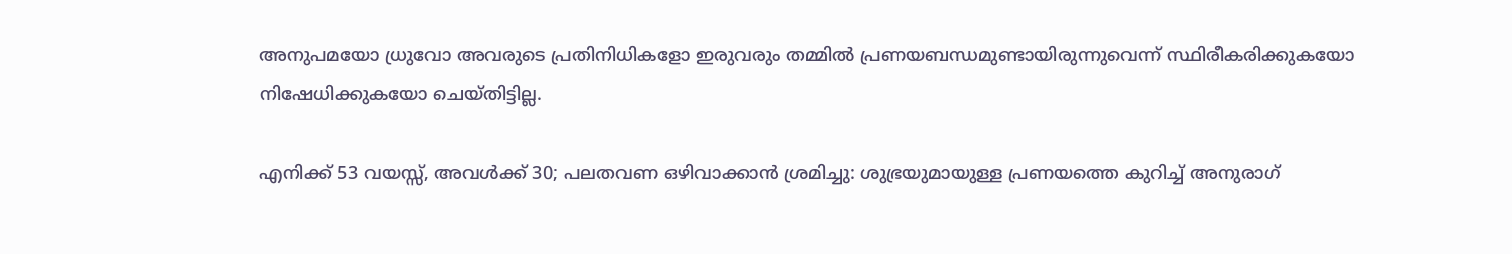അനുപമയോ ധ്രുവോ അവരുടെ പ്രതിനിധികളോ ഇരുവരും തമ്മില്‍ പ്രണയബന്ധമുണ്ടായിരുന്നുവെന്ന് സ്ഥിരീകരിക്കുകയോ നിഷേധിക്കുകയോ ചെയ്തിട്ടില്ല.

എനിക്ക് 53 വയസ്സ്, അവള്‍ക്ക് 30; പലതവണ ഒഴിവാക്കാൻ ശ്രമിച്ചു: ശുഭ്രയുമായുള്ള പ്രണയത്തെ കുറിച്ച്‌ അനുരാഗ്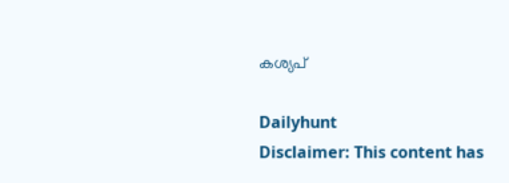കശ്യപ്

Dailyhunt
Disclaimer: This content has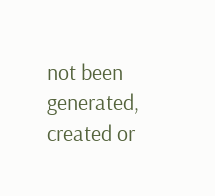not been generated, created or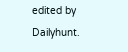edited by Dailyhunt.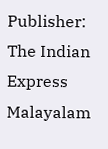Publisher: The Indian Express Malayalam